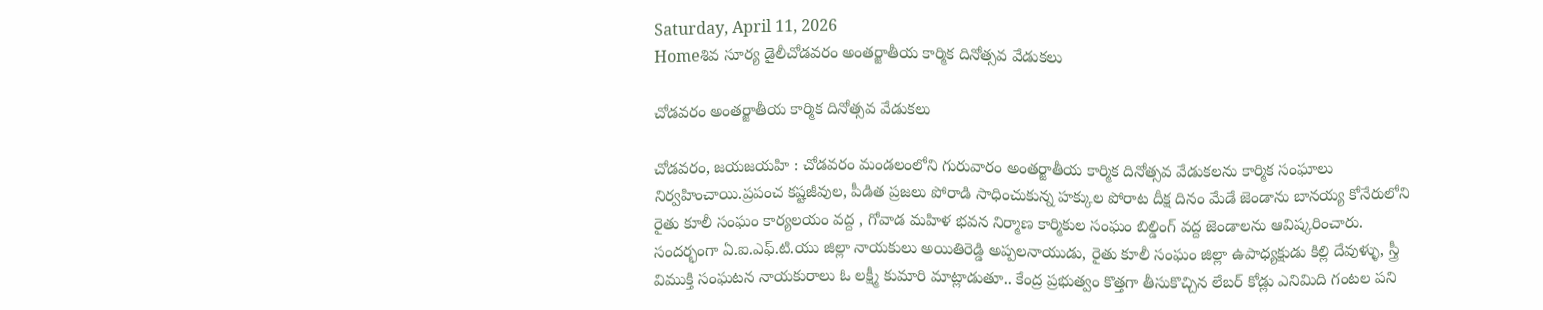Saturday, April 11, 2026
Homeశివ సూర్య డైలీచోడవరం అంతర్జాతీయ కార్మిక దినోత్సవ వేడుకలు

చోడవరం అంతర్జాతీయ కార్మిక దినోత్సవ వేడుకలు

చోడవరం, జయజయహి : చోడవరం మండలంలోని గురువారం అంతర్జాతీయ కార్మిక దినోత్సవ వేడుకలను కార్మిక సంఘాలు నిర్వహించాయి.ప్రపంచ కష్టజీవుల, పీడిత ప్రజలు పోరాడి సాధించుకున్న హక్కుల పోరాట దీక్ష దినం మేడే జెండాను బానయ్య కోనేరులోని రైతు కూలీ సంఘం కార్యలయం వద్ద , గోవాడ మహిళ భవన నిర్మాణ కార్మికుల సంఘం బిల్డింగ్ వద్ద జెండాలను ఆవిష్కరించారు. సందర్భంగా ఏ.ఐ.ఎఫ్.టి.యు జిల్లా నాయకులు అయితిరెడ్డి అప్పలనాయుడు, రైతు కూలీ సంఘం జిల్లా ఉపాధ్యక్షుడు కిల్లి దేవుళ్ళు, స్త్రీ విముక్తి సంఘటన నాయకురాలు ఓ లక్ష్మీ కుమారి మాట్లాడుతూ.. కేంద్ర ప్రభుత్వం కొత్తగా తీసుకొచ్చిన లేబర్ కోడ్లు ఎనిమిది గంటల పని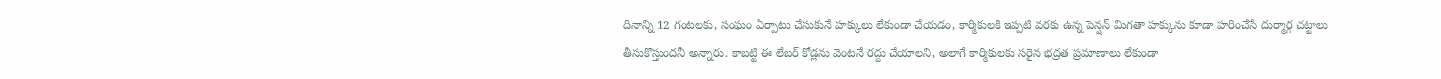దినాన్ని 12 గంటలకు, సంఘం ఏర్పాటు చేసుకునే హక్కులు లేకుండా చేయడం, కార్మికులకి ఇప్పటి వరకు ఉన్న పెన్షన్ మిగతా హక్కును కూడా హరించేసే దుర్మార్గ చట్టాలు తీసుకొస్తుందనీ అన్నారు. కాబట్టి ఈ లేబర్ కోడ్లను వెంటనే రద్దు చేయాలని, అలాగే కార్మికులకు సరైన భద్రత ప్రమాణాలు లేకుండా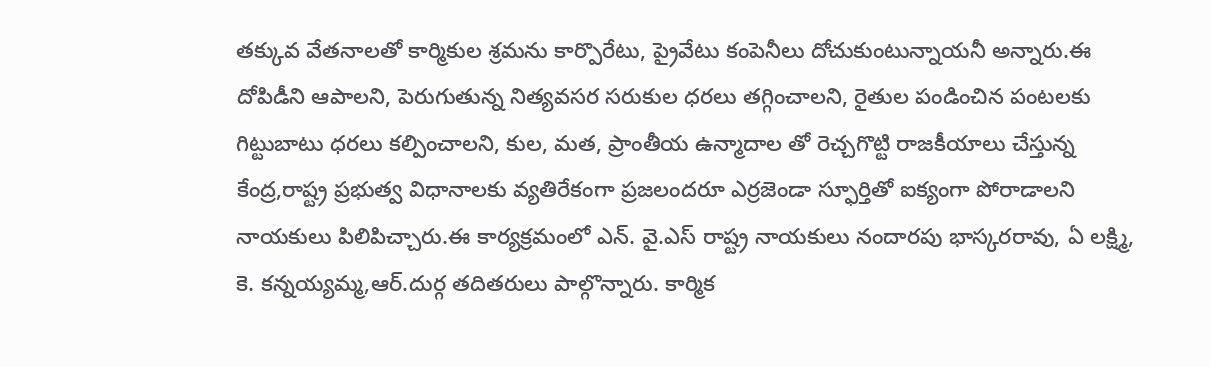తక్కువ వేతనాలతో కార్మికుల శ్రమను కార్పొరేటు, ప్రైవేటు కంపెనీలు దోచుకుంటున్నాయనీ అన్నారు.ఈ దోపిడీని ఆపాలని, పెరుగుతున్న నిత్యవసర సరుకుల ధరలు తగ్గించాలని, రైతుల పండించిన పంటలకు గిట్టుబాటు ధరలు కల్పించాలని, కుల, మత, ప్రాంతీయ ఉన్మాదాల తో రెచ్చగొట్టి రాజకీయాలు చేస్తున్న కేంద్ర,రాష్ట్ర ప్రభుత్వ విధానాలకు వ్యతిరేకంగా ప్రజలందరూ ఎర్రజెండా స్ఫూర్తితో ఐక్యంగా పోరాడాలని నాయకులు పిలిపిచ్చారు.ఈ కార్యక్రమంలో ఎన్. వై.ఎస్ రాష్ట్ర నాయకులు నందారపు భాస్కరరావు, ఏ లక్ష్మి, కె. కన్నయ్యమ్మ,ఆర్.దుర్గ తదితరులు పాల్గొన్నారు. కార్మిక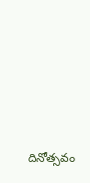దినోత్సవం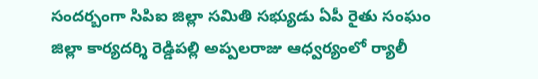సందర్బంగా సిపిఐ జిల్లా సమితి సభ్యుడు ఏపీ రైతు సంఘం జిల్లా కార్యదర్శి రెడ్డిపల్లి అప్పలరాజు ఆధ్వర్యంలో ర్యాలీ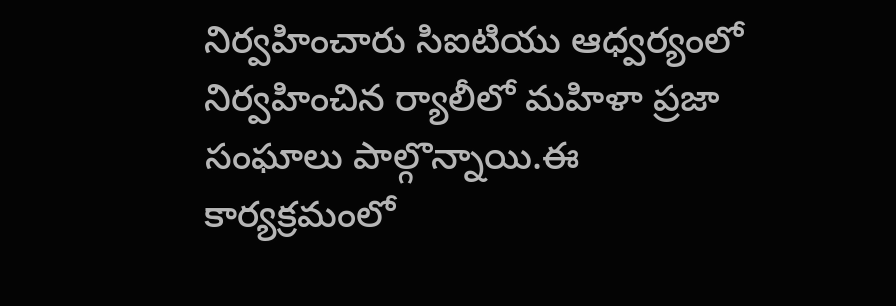నిర్వహించారు సిఐటియు ఆధ్వర్యంలో నిర్వహించిన ర్యాలీలో మహిళా ప్రజా సంఘాలు పాల్గొన్నాయి.ఈ కార్యక్రమంలో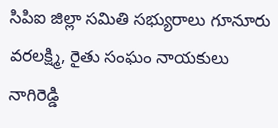సిపిఐ జిల్లా సమితి సభ్యురాలు గూనూరు వరలక్ష్మి, రైతు సంఘం నాయకులు నాగిరెడ్డి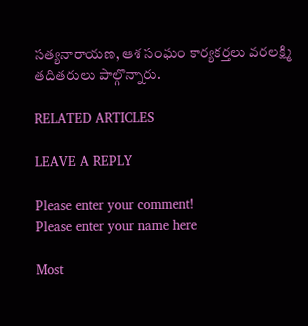సత్యనారాయణ, ఆశ సంఘం కార్యకర్తలు వరలక్ష్మి తదితరులు పాల్గొన్నారు.

RELATED ARTICLES

LEAVE A REPLY

Please enter your comment!
Please enter your name here

Most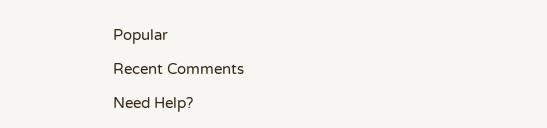Popular

Recent Comments

Need Help?